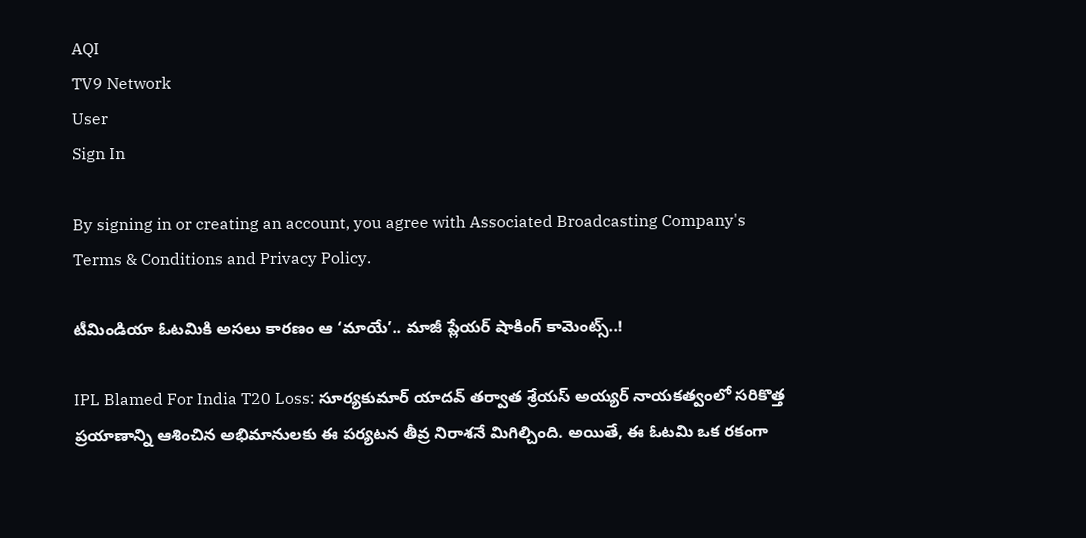AQI
TV9 Network
User
Sign In

By signing in or creating an account, you agree with Associated Broadcasting Company's Terms & Conditions and Privacy Policy.

టీమిండియా ఓటమికి అసలు కారణం ఆ ‘మాయే’.. మాజీ ప్లేయర్ షాకింగ్ కామెంట్స్..!

IPL Blamed For India T20 Loss: సూర్యకుమార్ యాదవ్ తర్వాత శ్రేయస్ అయ్యర్ నాయకత్వంలో సరికొత్త ప్రయాణాన్ని ఆశించిన అభిమానులకు ఈ పర్యటన తీవ్ర నిరాశనే మిగిల్చింది. అయితే, ఈ ఓటమి ఒక రకంగా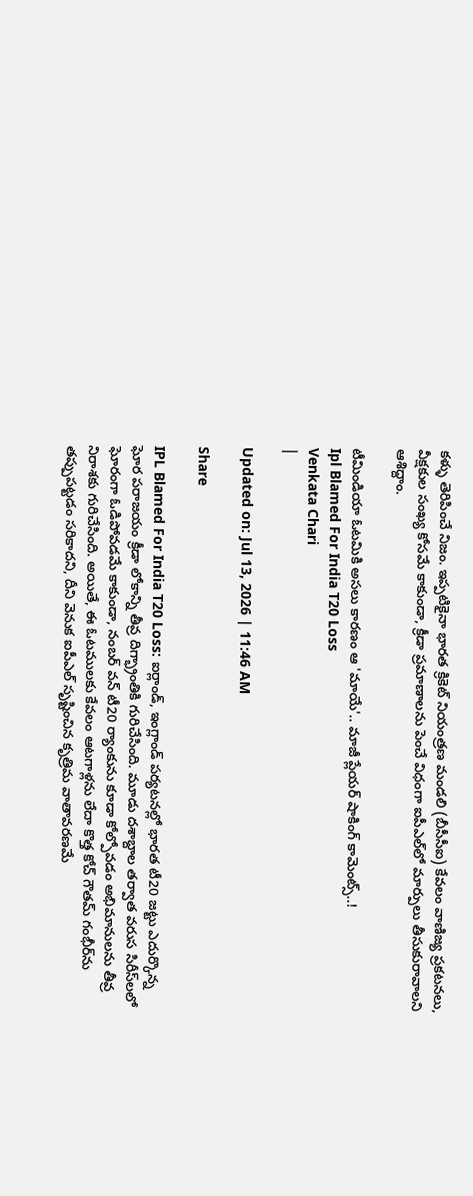కళ్ళు తెరిపించే నిజం. ఇప్పటికైనా భారత క్రికెట్ నియంత్రణ మండలి (బీసీసీఐ) కేవలం వాణిజ్య ప్రకటనలు, వీక్షకుల సంఖ్య కోసమే కాకుండా, క్రీడా ప్రమాణాలను పెంచే విధంగా ఐపీఎల్‌లో మార్పులు తీసుకురావాలని ఆశిద్దాం.

టీమిండియా ఓటమికి అసలు కారణం ఆ 'మాయే'.. మాజీ ప్లేయర్ షాకింగ్ కామెంట్స్..!
Ipl Blamed For India T20 Loss
Venkata Chari
|

Updated on: Jul 13, 2026 | 11:46 AM

Share

IPL Blamed For India T20 Loss: ఐర్లాండ్, ఇంగ్లాండ్ పర్యటనల్లో భారత టీ20 జట్టు ఎదుర్కొన్న ఘోర పరాజయం క్రీడా లోకాన్ని తీవ్ర దిగ్భ్రాంతికి గురిచేసింది. మూడు దశాబ్దాల తర్వాత వరుస సిరీస్‌లలో ఘోరంగా ఓడిపోవడమే కాకుండా, నంబర్ వన్ టీ20 ర్యాంకును కూడా కోల్పోవడం అభిమానులను తీవ్ర నిరాశకు గురిచేసింది. అయితే, ఈ ఓటములకు కేవలం ఆటగాళ్లను లేదా కొత్త కోచ్ గౌతమ్ గంభీర్‌ను తప్పుపట్టడం సరికాదని, దీని వెనుక ఐపీఎల్ సృష్టించిన కృత్రిమ వాతావరణమే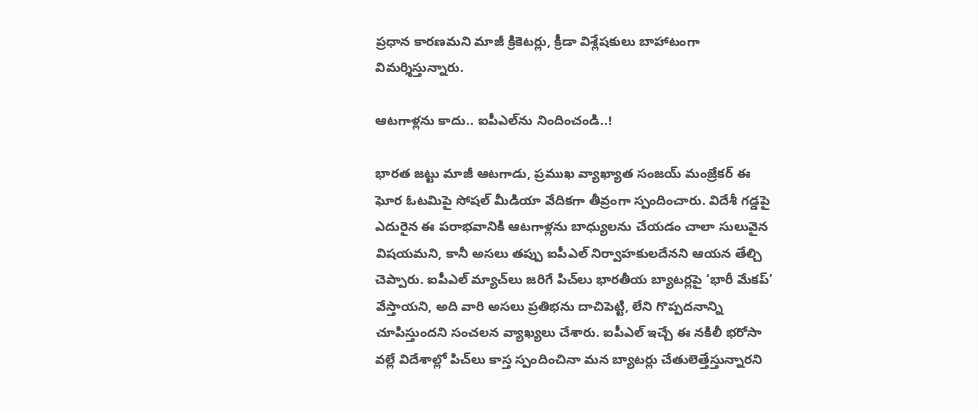ప్రధాన కారణమని మాజీ క్రికెటర్లు, క్రీడా విశ్లేషకులు బాహాటంగా విమర్శిస్తున్నారు.

ఆటగాళ్లను కాదు.. ఐపీఎల్‌ను నిందించండి..!

భారత జట్టు మాజీ ఆటగాడు, ప్రముఖ వ్యాఖ్యాత సంజయ్ మంజ్రేకర్ ఈ ఘోర ఓటమిపై సోషల్ మీడియా వేదికగా తీవ్రంగా స్పందించారు. విదేశీ గడ్డపై ఎదురైన ఈ పరాభవానికి ఆటగాళ్లను బాధ్యులను చేయడం చాలా సులువైన విషయమని, కానీ అసలు తప్పు ఐపీఎల్ నిర్వాహకులదేనని ఆయన తేల్చి చెప్పారు. ఐపీఎల్ మ్యాచ్‌లు జరిగే పిచ్‌లు భారతీయ బ్యాటర్లపై ‘భారీ మేకప్’ వేస్తాయని, అది వారి అసలు ప్రతిభను దాచిపెట్టి, లేని గొప్పదనాన్ని చూపిస్తుందని సంచలన వ్యాఖ్యలు చేశారు. ఐపీఎల్ ఇచ్చే ఈ నకిలీ భరోసా వల్లే విదేశాల్లో పిచ్‌లు కాస్త స్పందించినా మన బ్యాటర్లు చేతులెత్తేస్తున్నారని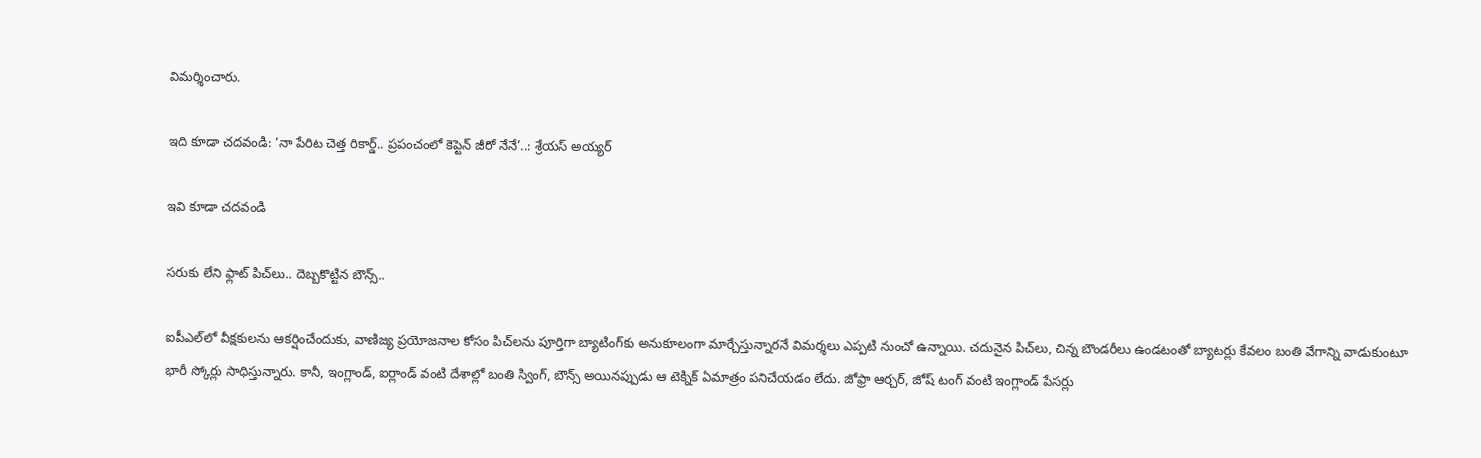విమర్శించారు.

ఇది కూడా చదవండి: ‘నా పేరిట చెత్త రికార్డ్.. ప్రపంచంలో కెప్టెన్ జీరో నేనే’..: శ్రేయస్ అయ్యర్

ఇవి కూడా చదవండి

సరుకు లేని ఫ్లాట్ పిచ్‌లు.. దెబ్బకొట్టిన బౌన్స్..

ఐపీఎల్‌లో వీక్షకులను ఆకర్షించేందుకు, వాణిజ్య ప్రయోజనాల కోసం పిచ్‌లను పూర్తిగా బ్యాటింగ్‌కు అనుకూలంగా మార్చేస్తున్నారనే విమర్శలు ఎప్పటి నుంచో ఉన్నాయి. చదునైన పిచ్‌లు, చిన్న బౌండరీలు ఉండటంతో బ్యాటర్లు కేవలం బంతి వేగాన్ని వాడుకుంటూ భారీ స్కోర్లు సాధిస్తున్నారు. కానీ, ఇంగ్లాండ్, ఐర్లాండ్ వంటి దేశాల్లో బంతి స్వింగ్, బౌన్స్ అయినప్పుడు ఆ టెక్నిక్ ఏమాత్రం పనిచేయడం లేదు. జోఫ్రా ఆర్చర్, జోష్ టంగ్ వంటి ఇంగ్లాండ్ పేసర్లు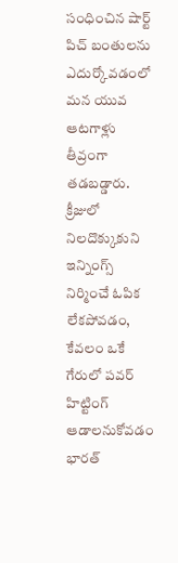సంధించిన షార్ట్ పిచ్ బంతులను ఎదుర్కోవడంలో మన యువ ఆటగాళ్లు తీవ్రంగా తడబడ్డారు. క్రీజులో నిలదొక్కుకుని ఇన్నింగ్స్ నిర్మించే ఓపిక లేకపోవడం, కేవలం ఒకే గేరులో పవర్‌ హిట్టింగ్ ఆడాలనుకోవడం భారత్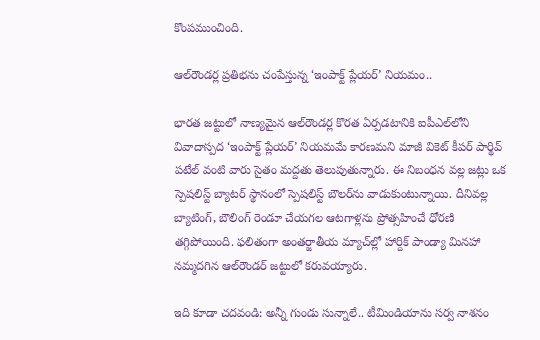కొంపముంచింది.

ఆల్‌రౌండర్ల ప్రతిభను చంపేస్తున్న ‘ఇంపాక్ట్ ప్లేయర్’ నియమం..

భారత జట్టులో నాణ్యమైన ఆల్‌రౌండర్ల కొరత ఏర్పడటానికి ఐపీఎల్‌లోని వివాదాస్పద ‘ఇంపాక్ట్ ప్లేయర్’ నియమమే కారణమని మాజీ వికెట్ కీపర్ పార్థివ్ పటేల్ వంటి వారు సైతం మద్దతు తెలుపుతున్నారు. ఈ నిబంధన వల్ల జట్లు ఒక స్పెషలిస్ట్ బ్యాటర్ స్థానంలో స్పెషలిస్ట్ బౌలర్‌ను వాడుకుంటున్నాయి. దీనివల్ల బ్యాటింగ్, బౌలింగ్ రెండూ చేయగల ఆటగాళ్లను ప్రోత్సహించే ధోరణి తగ్గిపోయింది. ఫలితంగా అంతర్జాతీయ మ్యాచ్‌ల్లో హార్దిక్ పాండ్యా మినహా నమ్మదగిన ఆల్‌రౌండర్ జట్టులో కరువయ్యారు.

ఇది కూడా చదవండి: అన్నీ గుండు సున్నాలే.. టీమిండియాను సర్వ నాశనం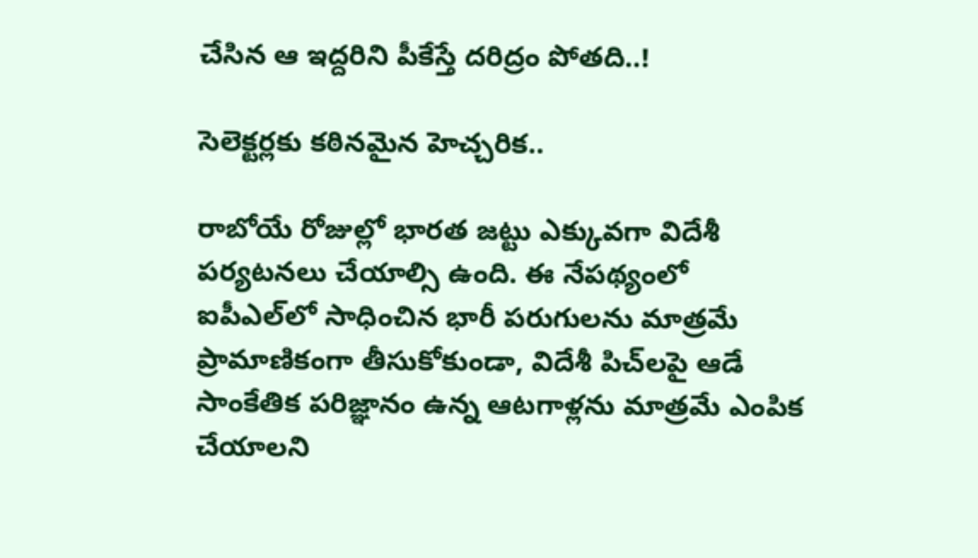చేసిన ఆ ఇద్దరిని పీకేస్తే దరిద్రం పోతది..!

సెలెక్టర్లకు కఠినమైన హెచ్చరిక..

రాబోయే రోజుల్లో భారత జట్టు ఎక్కువగా విదేశీ పర్యటనలు చేయాల్సి ఉంది. ఈ నేపథ్యంలో ఐపీఎల్‌లో సాధించిన భారీ పరుగులను మాత్రమే ప్రామాణికంగా తీసుకోకుండా, విదేశీ పిచ్‌లపై ఆడే సాంకేతిక పరిజ్ఞానం ఉన్న ఆటగాళ్లను మాత్రమే ఎంపిక చేయాలని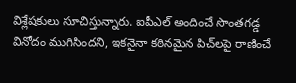విశ్లేషకులు సూచిస్తున్నారు. ఐపీఎల్ అందించే సొంతగడ్డ వినోదం ముగిసిందని, ఇకనైనా కఠినమైన పిచ్‌లపై రాణించే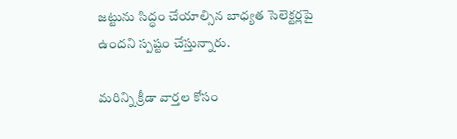జట్టును సిద్ధం చేయాల్సిన బాధ్యత సెలెక్టర్లపై ఉందని స్పష్టం చేస్తున్నారు.

మరిన్ని క్రీడా వార్తల కోసం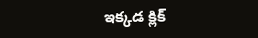ఇక్కడ క్లిక్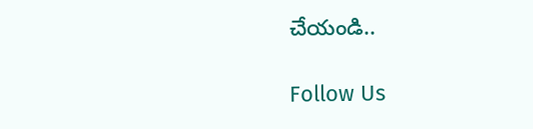చేయండి..

Follow Us